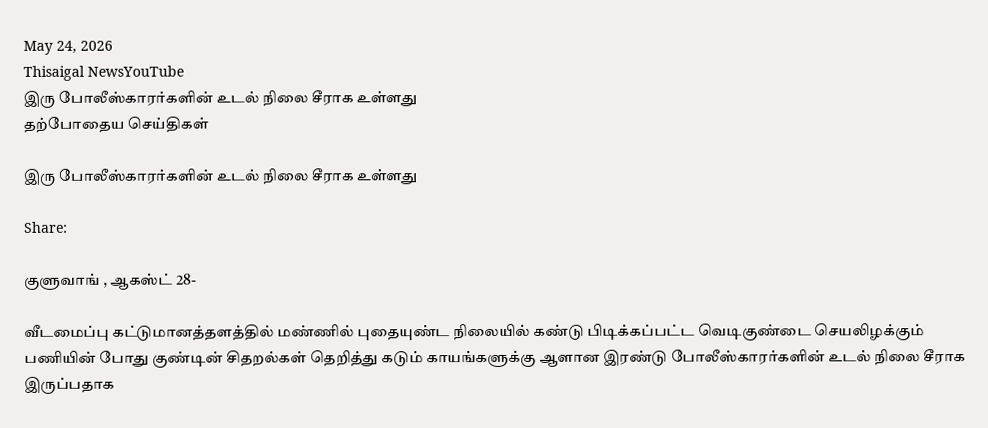May 24, 2026
Thisaigal NewsYouTube
இரு போலீஸ்காரர்களின் உடல் நிலை சீராக உள்ளது
தற்போதைய செய்திகள்

இரு போலீஸ்காரர்களின் உடல் நிலை சீராக உள்ளது

Share:

குளுவாங் , ஆகஸ்ட் 28-

வீடமைப்பு கட்டுமானத்தளத்தில் மண்ணில் புதையுண்ட நிலையில் கண்டு பிடிக்கப்பட்ட வெடிகுண்டை செயலிழக்கும் பணியின் போது குண்டின் சிதறல்கள் தெறித்து கடும் காயங்களுக்கு ஆளான இரண்டு போலீஸ்காரர்களின் உடல் நிலை சீராக இருப்பதாக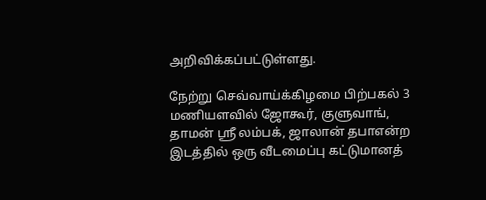அறிவிக்கப்பட்டுள்ளது.

நேற்று செவ்வாய்க்கிழமை பிற்பகல் 3 மணியளவில் ஜோகூர், குளுவாங், தாமன் ஸ்ரீ லம்பக், ஜாலான் தபாஎன்ற இடத்தில் ஒரு வீடமைப்பு கட்டுமானத்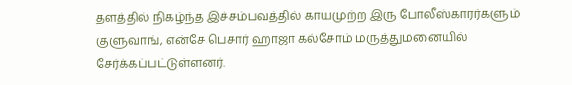தளத்தில் நிகழ்ந்த இச்சம்பவத்தில் காயமுற்ற இரு போலீஸ்காரர்களும் குளுவாங், என்சே பெசார் ஹாஜா கல்சோம் மருத்துமனையில் சேர்க்கப்பட்டுள்ளனர்.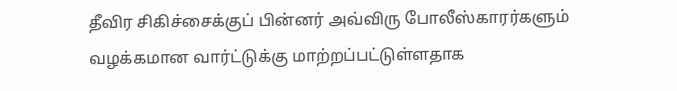தீவிர சிகிச்சைக்குப் பின்னர் அவ்விரு போலீஸ்காரர்களும் வழக்கமான வார்ட்டுக்கு மாற்றப்பட்டுள்ளதாக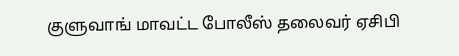குளுவாங் மாவட்ட போலீஸ் தலைவர் ஏசிபி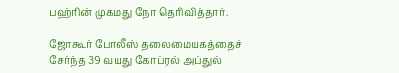பஹ்ரின் முகமது நோ தெரிவித்தார்.

ஜோகூர் போலீஸ் தலைமையகத்தைச் சேர்ந்த 39 வயது கோப்ரல் அப்துல்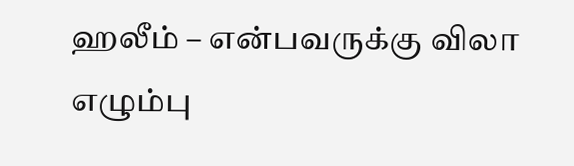ஹலீம் – என்பவருக்கு விலா எழும்பு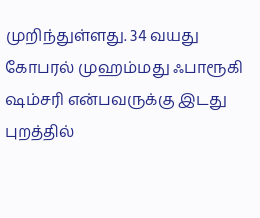முறிந்துள்ளது. 34 வயது கோபரல் முஹம்மது ஃபாரூகி ஷம்சரி என்பவருக்கு இடது புறத்தில்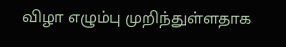விழா எழும்பு முறிந்துள்ளதாக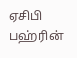ஏசிபி பஹ்ரின்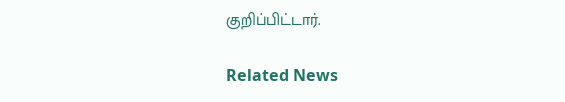குறிப்பிட்டார்.

Related News